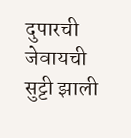दुपारची जेवायची सुट्टी झाली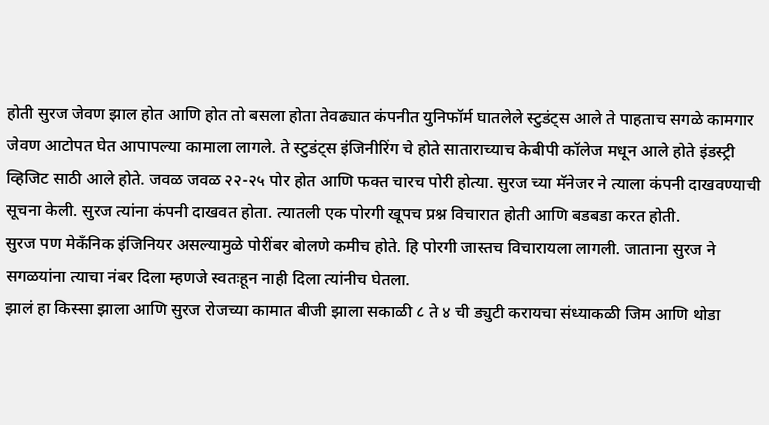होती सुरज जेवण झाल होत आणि होत तो बसला होता तेवढ्यात कंपनीत युनिफॉर्म घातलेले स्टुडंट्स आले ते पाहताच सगळे कामगार जेवण आटोपत घेत आपापल्या कामाला लागले. ते स्टुडंट्स इंजिनीरिंग चे होते साताराच्याच केबीपी कॉलेज मधून आले होते इंडस्ट्री व्हिजिट साठी आले होते. जवळ जवळ २२-२५ पोर होत आणि फक्त चारच पोरी होत्या. सुरज च्या मॅनेजर ने त्याला कंपनी दाखवण्याची सूचना केली. सुरज त्यांना कंपनी दाखवत होता. त्यातली एक पोरगी खूपच प्रश्न विचारात होती आणि बडबडा करत होती.
सुरज पण मेकँनिक इंजिनियर असल्यामुळे पोरींबर बोलणे कमीच होते. हि पोरगी जास्तच विचारायला लागली. जाताना सुरज ने सगळयांना त्याचा नंबर दिला म्हणजे स्वतःहून नाही दिला त्यांनीच घेतला.
झालं हा किस्सा झाला आणि सुरज रोजच्या कामात बीजी झाला सकाळी ८ ते ४ ची ड्युटी करायचा संध्याकळी जिम आणि थोडा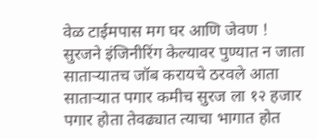वेळ टाईमपास मग घर आणि जेवण !
सुरजने इंजिनीरिंग केल्यावर पुण्यात न जाता साताऱ्यातच जॉब करायचे ठरवले आता साताऱ्यात पगार कमीच सुरज ला १२ हजार पगार होता तेवढ्यात त्याचा भागात होत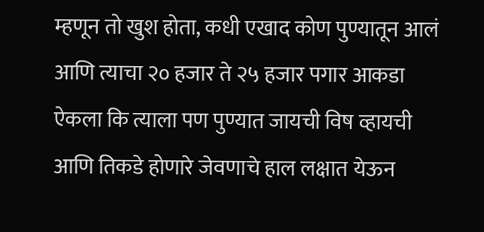म्हणून तो खुश होता, कधी एखाद कोण पुण्यातून आलं आणि त्याचा २० हजार ते २५ हजार पगार आकडा ऐकला कि त्याला पण पुण्यात जायची विष व्हायची आणि तिकडे होणारे जेवणाचे हाल लक्षात येऊन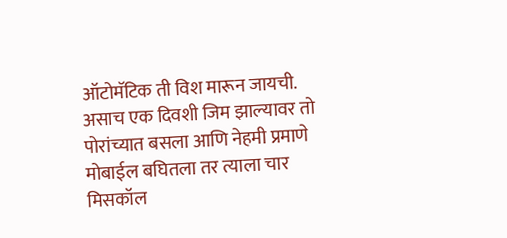ऑटोमॅटिक ती विश मारून जायची.
असाच एक दिवशी जिम झाल्यावर तो पोरांच्यात बसला आणि नेहमी प्रमाणे मोबाईल बघितला तर त्याला चार मिसकॉल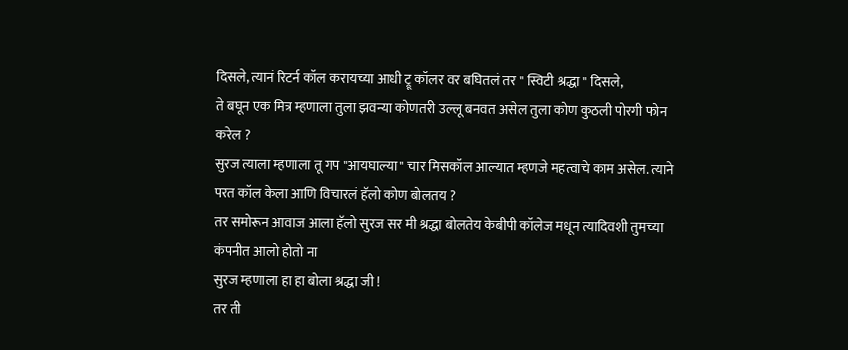दिसले, त्यानं रिटर्न कॉल करायच्या आधी ट्रू कॉलर वर बघितलं तर " स्विटी श्रद्धा " दिसले,
ते बघून एक मित्र म्हणाला तुला झवन्या कोणतरी उल्लू बनवत असेल तुला कोण कुठली पोरगी फोन करेल ?
सुरज त्याला म्हणाला तू गप "आयघाल्या" चार मिसकॉल आल्यात म्हणजे महत्वाचे काम असेल. त्याने परत कॉल केला आणि विचारलं हॅलो कोण बोलतय ?
तर समोरून आवाज आला हॅलो सुरज सर मी श्रद्धा बोलतेय केबीपी कॉलेज मधून त्यादिवशी तुमच्या कंपनीत आलो होतो ना
सुरज म्हणाला हा हा बोला श्रद्धा जी !
तर ती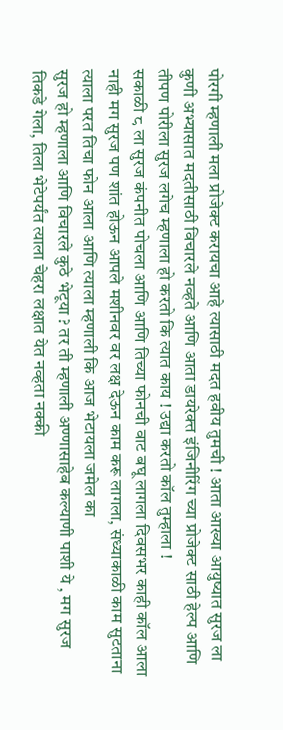पोरगी म्हणाली मला प्रोजेक्ट करायचा आहे त्यासाठी मदत हवीय तुमची ! आता आख्या आयुष्यात सुरज ला कुणी अभ्यासात मदतीसाठी विचारले नव्हते आणि आता डायरेक्त्त इंजिनीरिंग च्या प्रोजेक्ट साठी हेल्प आणि तीपण पोरीला सुरज लगेच म्हणाला हो करतो कि त्यात काय ! उद्या करतो कॉल तुम्हाला !
सकाळी ८ ला सुरज कंपनीत पोचला आणि आणि तिच्या फोनची वाट बघू लागला दिवसभर काही कॉल आला नाही मग सुरज पण शांत होऊन आपले मशीनवर वर लक्ष देऊन काम करू लागला, संध्याकाळी काम सुटताना त्याला परत तिचा फोन आला आणि त्याला म्हणाली कि आज भेटायला जमेल का
सुरज हो म्हणाला आणि विचारले कुठे भेटूया ? तर ती म्हणाली अण्णासाहेब कल्याणी पाशी ये , मग सुरज तिकडे गेला, तिला भेटेपर्यंत त्याला चेहरा लक्षात येत नव्हता नक्की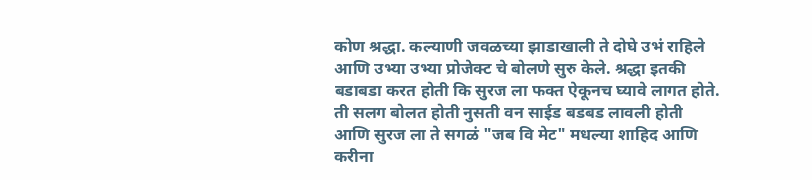कोण श्रद्धा. कल्याणी जवळच्या झाडाखाली ते दोघे उभं राहिले आणि उभ्या उभ्या प्रोजेक्ट चे बोलणे सुरु केले. श्रद्धा इतकी बडाबडा करत होती कि सुरज ला फक्त ऐकूनच घ्यावे लागत होते. ती सलग बोलत होती नुसती वन साईड बडबड लावली होती आणि सुरज ला ते सगळं "जब वि मेट" मधल्या शाहिद आणि करीना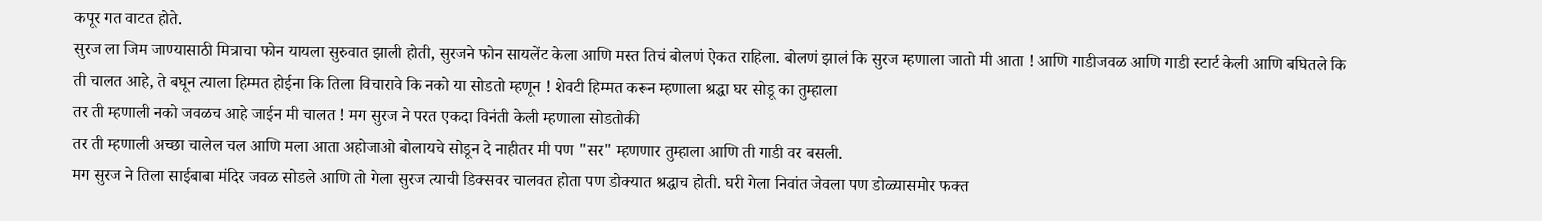कपूर गत वाटत होते.
सुरज ला जिम जाण्यासाठी मित्राचा फोन यायला सुरुवात झाली होती, सुरजने फोन सायलेंट केला आणि मस्त तिचं बोलणं ऐकत राहिला. बोलणं झालं कि सुरज म्हणाला जातो मी आता ! आणि गाडीजवळ आणि गाडी स्टार्ट केली आणि बघितले कि ती चालत आहे, ते बघून त्याला हिम्मत होईना कि तिला विचारावे कि नको या सोडतो म्हणून ! शेवटी हिम्मत करून म्हणाला श्रद्धा घर सोडू का तुम्हाला
तर ती म्हणाली नको जवळच आहे जाईन मी चालत ! मग सुरज ने परत एकदा विनंती केली म्हणाला सोडतोकी
तर ती म्हणाली अच्छा चालेल चल आणि मला आता अहोजाओ बोलायचे सोडून दे नाहीतर मी पण "सर" म्हणणार तुम्हाला आणि ती गाडी वर बसली.
मग सुरज ने तिला साईबाबा मंदिर जवळ सोडले आणि तो गेला सुरज त्याची डिक्सवर चालवत होता पण डोक्यात श्रद्धाच होती. घरी गेला निवांत जेवला पण डोळ्यासमोर फक्त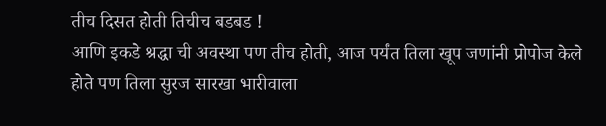तीच दिसत होती तिचीच बडबड !
आणि इकडे श्रद्धा ची अवस्था पण तीच होती, आज पर्यंत तिला खूप जणांनी प्रोपोज केले होते पण तिला सुरज सारखा भारीवाला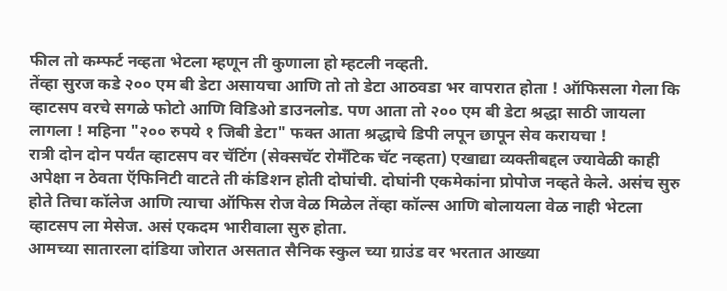फील तो कम्फर्ट नव्हता भेटला म्हणून ती कुणाला हो म्हटली नव्हती.
तेंव्हा सुरज कडे २०० एम बी डेटा असायचा आणि तो तो डेटा आठवडा भर वापरात होता ! ऑफिसला गेला कि व्हाटसप वरचे सगळे फोटो आणि विडिओ डाउनलोड. पण आता तो २०० एम बी डेटा श्रद्धा साठी जायला लागला ! महिना "२०० रुपये १ जिबी डेटा" फक्त आता श्रद्धाचे डिपी लपून छापून सेव करायचा !
रात्री दोन दोन पर्यंत व्हाटसप वर चॅटिंग (सेक्सचॅट रोमँटिक चॅट नव्हता) एखाद्या व्यक्तीबद्दल ज्यावेळी काही अपेक्षा न ठेवता ऍफिनिटी वाटते ती कंडिशन होती दोघांची. दोघांनी एकमेकांना प्रोपोज नव्हते केले. असंच सुरु होते तिचा कॉलेज आणि त्याचा ऑफिस रोज वेळ मिळेल तेंव्हा कॉल्स आणि बोलायला वेळ नाही भेटला व्हाटसप ला मेसेज. असं एकदम भारीवाला सुरु होता.
आमच्या सातारला दांडिया जोरात असतात सैनिक स्कुल च्या ग्राउंड वर भरतात आख्या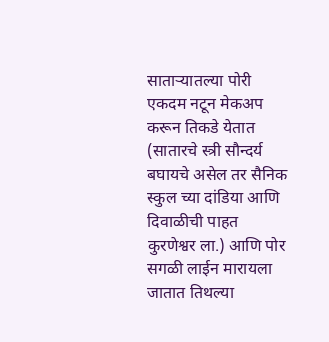साताऱ्यातल्या पोरी एकदम नटून मेकअप करून तिकडे येतात
(सातारचे स्त्री सौन्दर्य बघायचे असेल तर सैनिक स्कुल च्या दांडिया आणि दिवाळीची पाहत कुरणेश्वर ला.) आणि पोर सगळी लाईन मारायला जातात तिथल्या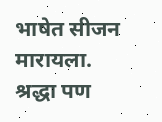भाषेत सीजन मारायला. श्रद्धा पण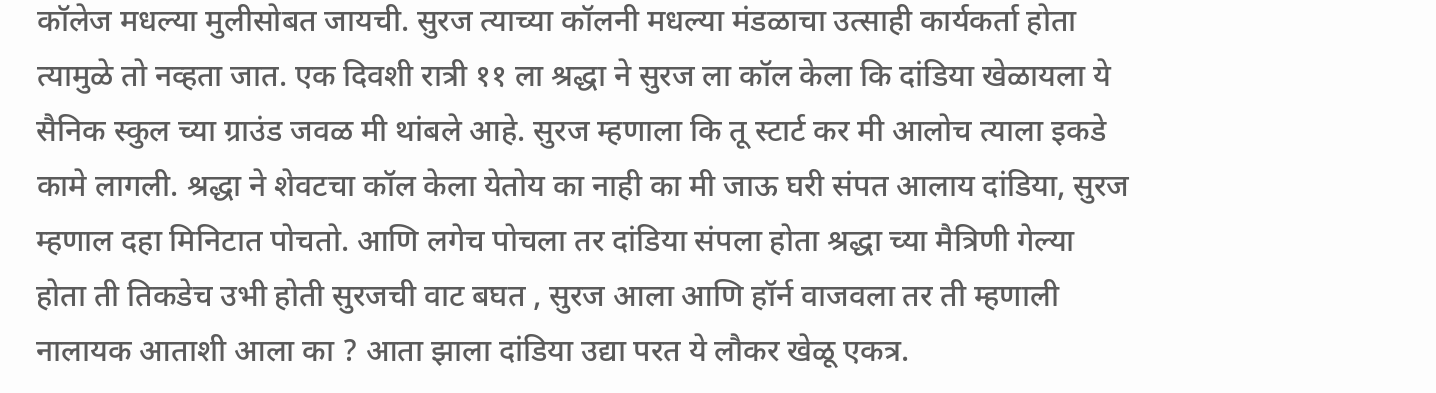कॉलेज मधल्या मुलीसोबत जायची. सुरज त्याच्या कॉलनी मधल्या मंडळाचा उत्साही कार्यकर्ता होता त्यामुळे तो नव्हता जात. एक दिवशी रात्री ११ ला श्रद्धा ने सुरज ला कॉल केला कि दांडिया खेळायला ये सैनिक स्कुल च्या ग्राउंड जवळ मी थांबले आहे. सुरज म्हणाला कि तू स्टार्ट कर मी आलोच त्याला इकडे कामे लागली. श्रद्धा ने शेवटचा कॉल केला येतोय का नाही का मी जाऊ घरी संपत आलाय दांडिया, सुरज म्हणाल दहा मिनिटात पोचतो. आणि लगेच पोचला तर दांडिया संपला होता श्रद्धा च्या मैत्रिणी गेल्या होता ती तिकडेच उभी होती सुरजची वाट बघत , सुरज आला आणि हॉर्न वाजवला तर ती म्हणाली नालायक आताशी आला का ? आता झाला दांडिया उद्या परत ये लौकर खेळू एकत्र.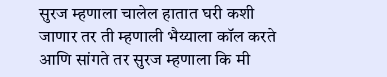सुरज म्हणाला चालेल हातात घरी कशी जाणार तर ती म्हणाली भैय्याला कॉल करते आणि सांगते तर सुरज म्हणाला कि मी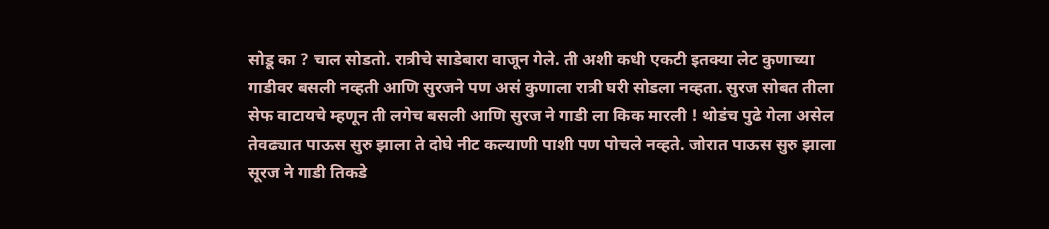सोडू का ? चाल सोडतो. रात्रीचे साडेबारा वाजून गेले. ती अशी कधी एकटी इतक्या लेट कुणाच्या गाडीवर बसली नव्हती आणि सुरजने पण असं कुणाला रात्री घरी सोडला नव्हता. सुरज सोबत तीला सेफ वाटायचे म्हणून ती लगेच बसली आणि सुरज ने गाडी ला किक मारली ! थोडंच पुढे गेला असेल तेवढ्यात पाऊस सुरु झाला ते दोघे नीट कल्याणी पाशी पण पोचले नव्हते. जोरात पाऊस सुरु झाला सूरज ने गाडी तिकडे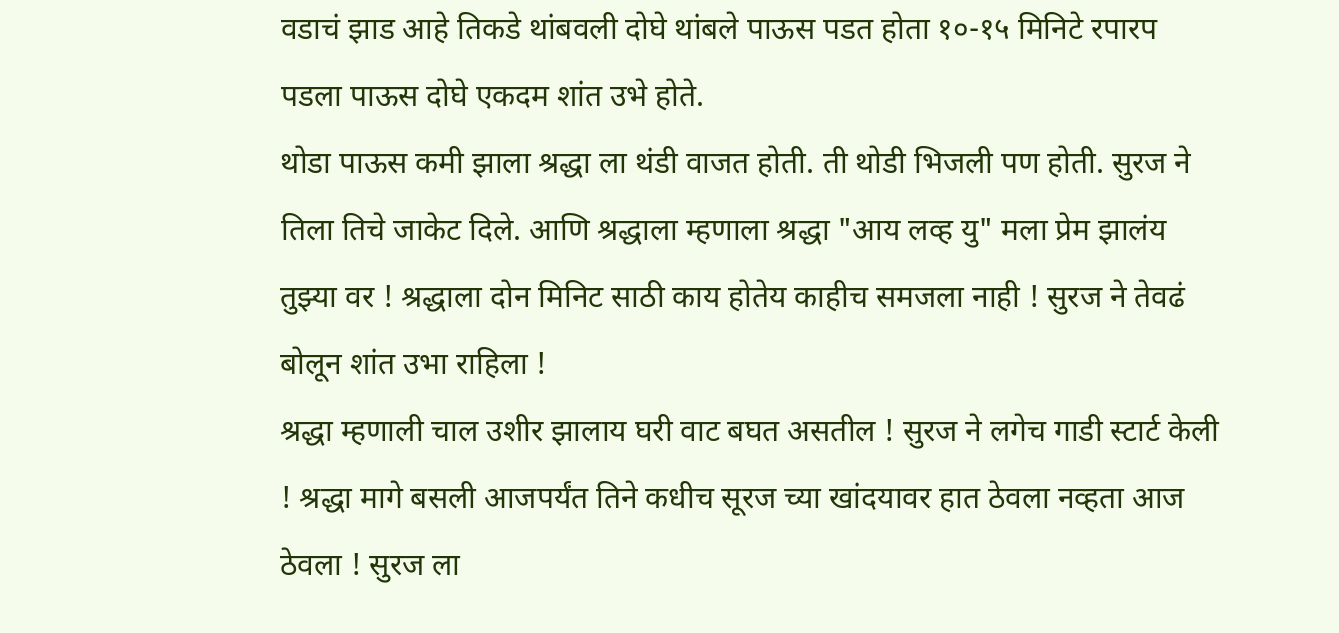वडाचं झाड आहे तिकडे थांबवली दोघे थांबले पाऊस पडत होता १०-१५ मिनिटे रपारप पडला पाऊस दोघे एकदम शांत उभे होते.
थोडा पाऊस कमी झाला श्रद्धा ला थंडी वाजत होती. ती थोडी भिजली पण होती. सुरज ने तिला तिचे जाकेट दिले. आणि श्रद्धाला म्हणाला श्रद्धा "आय लव्ह यु" मला प्रेम झालंय तुझ्या वर ! श्रद्धाला दोन मिनिट साठी काय होतेय काहीच समजला नाही ! सुरज ने तेवढं बोलून शांत उभा राहिला !
श्रद्धा म्हणाली चाल उशीर झालाय घरी वाट बघत असतील ! सुरज ने लगेच गाडी स्टार्ट केली ! श्रद्धा मागे बसली आजपर्यंत तिने कधीच सूरज च्या खांदयावर हात ठेवला नव्हता आज ठेवला ! सुरज ला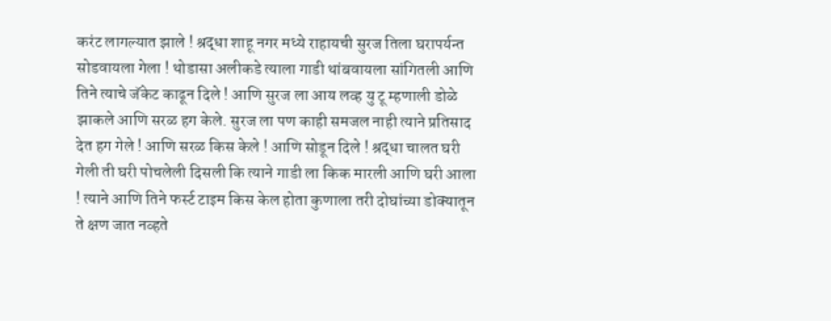करंट लागल्यात झाले ! श्रद्धा शाहू नगर मध्ये राहायची सुरज तिला घरापर्यन्त सोडवायला गेला ! थोडासा अलीकडे त्याला गाडी थांबवायला सांगितली आणि तिने त्याचे जॅकेट काढून दिले ! आणि सुरज ला आय लव्ह यु टू म्हणाली डोळे झाकले आणि सरळ हग केले. सुरज ला पण काही समजल नाही त्याने प्रतिसाद देत हग गेले ! आणि सरळ किस केले ! आणि सोडून दिले ! श्रद्धा चालत घरी गेली ती घरी पोचलेली दिसली कि त्याने गाडी ला किक मारली आणि घरी आला ! त्याने आणि तिने फर्स्ट टाइम किस केल होता कुणाला तरी दोघांच्या डोक्यातून ते क्षण जात नव्हते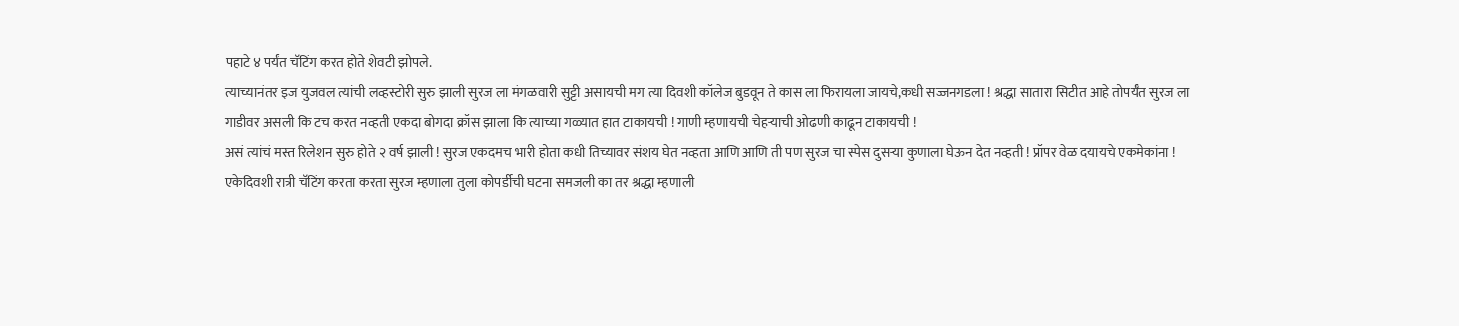पहाटे ४ पर्यंत चॅटिंग करत होते शेवटी झोपले.
त्याच्यानंतर इज युजवल त्यांची लव्हस्टोरी सुरु झाली सुरज ला मंगळवारी सुट्टी असायची मग त्या दिवशी कॉलेज बुडवून ते कास ला फिरायला जायचे,कधी सज्जनगडला ! श्रद्धा सातारा सिटीत आहे तोपर्यँत सुरज ला गाडीवर असली कि टच करत नव्हती एकदा बोगदा क्रॉस झाला कि त्याच्या गळ्यात हात टाकायची ! गाणी म्हणायची चेहऱ्याची ओढणी काढून टाकायची !
असं त्यांचं मस्त रिलेशन सुरु होते २ वर्ष झाली ! सुरज एकदमच भारी होता कधी तिच्यावर संशय घेत नव्हता आणि आणि ती पण सुरज चा स्पेस दुसऱ्या कुणाला घेऊन देत नव्हती ! प्रॉपर वेळ दयायचे एकमेकांना !
एकेदिवशी रात्री चॅटिंग करता करता सुरज म्हणाला तुला कोपर्डीची घटना समजली का तर श्रद्धा म्हणाली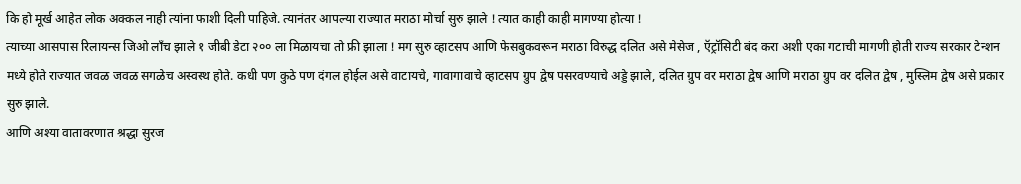कि हो मूर्ख आहेत लोक अक्कल नाही त्यांना फाशी दिली पाहिजे. त्यानंतर आपल्या राज्यात मराठा मोर्चा सुरु झाले ! त्यात काही काही मागण्या होत्या !
त्याच्या आसपास रिलायन्स जिओ लाँच झाले १ जीबी डेटा २०० ला मिळायचा तो फ्री झाला ! मग सुरु व्हाटसप आणि फेसबुकवरून मराठा विरुद्ध दलित असे मेसेज , ऍट्रॉसिटी बंद करा अशी एका गटाची मागणी होती राज्य सरकार टेन्शन मध्ये होते राज्यात जवळ जवळ सगळेच अस्वस्थ होते. कधी पण कुठे पण दंगल होईल असे वाटायचे, गावागावाचे व्हाटसप ग्रुप द्वेष पसरवण्याचे अड्डे झाले, दलित ग्रुप वर मराठा द्वेष आणि मराठा ग्रुप वर दलित द्वेष , मुस्लिम द्वेष असे प्रकार सुरु झाले.
आणि अश्या वातावरणात श्रद्धा सुरज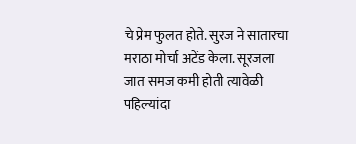चे प्रेम फुलत होते. सुरज ने सातारचा मराठा मोर्चा अटेंड केला. सूरजला जात समज कमी होती त्यावेळी पहिल्यांदा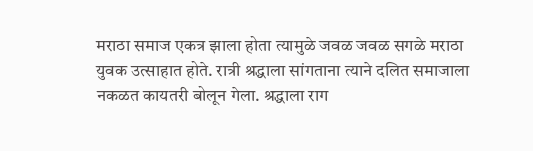मराठा समाज एकत्र झाला होता त्यामुळे जवळ जवळ सगळे मराठा युवक उत्साहात होते. रात्री श्रद्धाला सांगताना त्याने दलित समाजाला नकळत कायतरी बोलून गेला. श्रद्धाला राग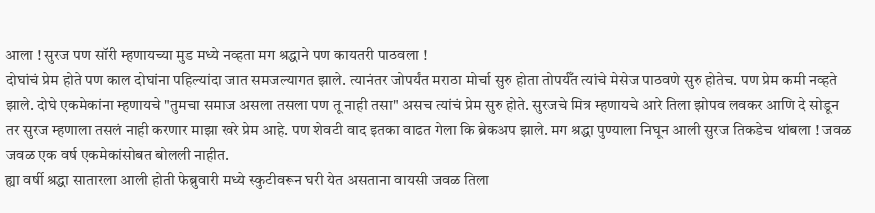आला ! सुरज पण सॉरी म्हणायच्या मुड मध्ये नव्हता मग श्रद्धाने पण कायतरी पाठवला !
दोघांचं प्रेम होते पण काल दोघांना पहिल्यांदा जात समजल्यागत झाले. त्यानंतर जोपर्यंत मराठा मोर्चा सुरु होता तोपर्यँत त्यांचे मेसेज पाठवणे सुरु होतेच. पण प्रेम कमी नव्हते झाले. दोघे एकमेकांना म्हणायचे "तुमचा समाज असला तसला पण तू नाही तसा" असच त्यांचं प्रेम सुरु होते. सुरजचे मित्र म्हणायचे आरे तिला झोपव लवकर आणि दे सोडून तर सुरज म्हणाला तसलं नाही करणार माझा खरे प्रेम आहे. पण शेवटी वाद इतका वाढत गेला कि ब्रेकअप झाले. मग श्रद्धा पुण्याला निघून आली सुरज तिकडेच थांबला ! जवळ जवळ एक वर्ष एकमेकांसोबत बोलली नाहीत.
ह्या वर्षी श्रद्धा सातारला आली होती फेब्रुवारी मध्ये स्कुटीवरून घरी येत असताना वायसी जवळ तिला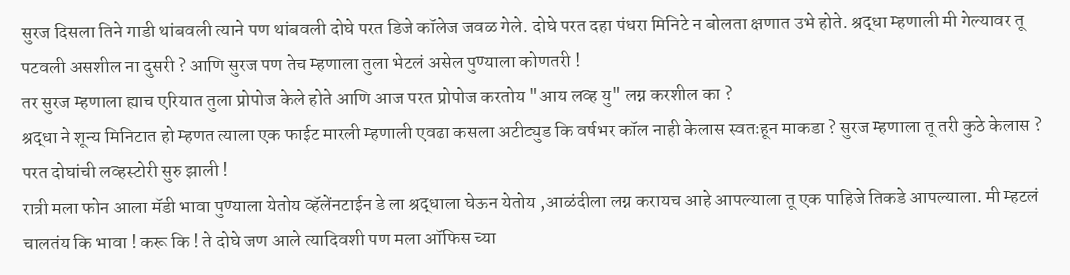सुरज दिसला तिने गाडी थांबवली त्याने पण थांबवली दोघे परत डिजे कॉलेज जवळ गेले. दोघे परत दहा पंधरा मिनिटे न बोलता क्षणात उभे होते. श्रद्धा म्हणाली मी गेल्यावर तू पटवली असशील ना दुसरी ? आणि सुरज पण तेच म्हणाला तुला भेटलं असेल पुण्याला कोणतरी !
तर सुरज म्हणाला ह्याच एरियात तुला प्रोपोज केले होते आणि आज परत प्रोपोज करतोय "आय लव्ह यु" लग्न करशील का ?
श्रद्धा ने शून्य मिनिटात हो म्हणत त्याला एक फाईट मारली म्हणाली एवढा कसला अटीट्युड कि वर्षभर कॉल नाही केलास स्वतःहून माकडा ? सुरज म्हणाला तू तरी कुठे केलास ? परत दोघांची लव्हस्टोरी सुरु झाली !
रात्री मला फोन आला मॅडी भावा पुण्याला येतोय व्हॅलेंनटाईन डे ला श्रद्धाला घेऊन येतोय ,आळंदीला लग्न करायच आहे आपल्याला तू एक पाहिजे तिकडे आपल्याला. मी म्हटलं चालतंय कि भावा ! करू कि ! ते दोघे जण आले त्यादिवशी पण मला ऑफिस च्या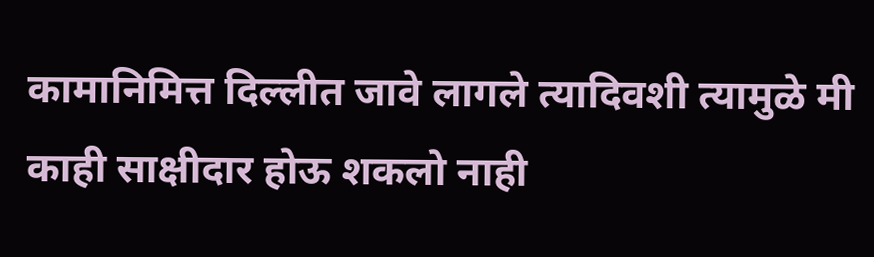कामानिमित्त दिल्लीत जावे लागले त्यादिवशी त्यामुळे मी काही साक्षीदार होऊ शकलो नाही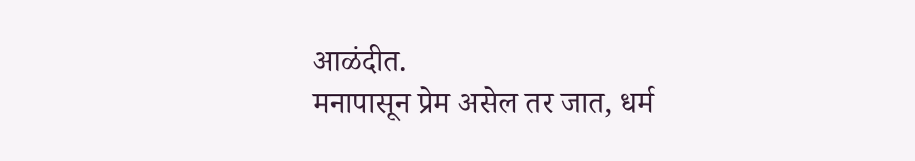आळंदीत.
मनापासून प्रेम असेल तर जात, धर्म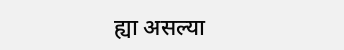ह्या असल्या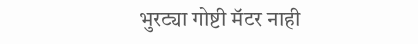भुरट्या गोष्टी मॅटर नाही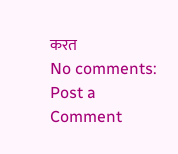करत
No comments:
Post a Comment